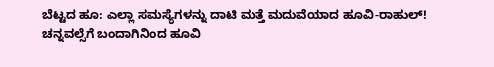ಬೆಟ್ಟದ ಹೂ: ಎಲ್ಲಾ ಸಮಸ್ಯೆಗಳನ್ನು ದಾಟಿ ಮತ್ತೆ ಮದುವೆಯಾದ ಹೂವಿ-ರಾಹುಲ್!
ಚನ್ನವಲ್ಸೆಗೆ ಬಂದಾಗಿನಿಂದ ಹೂವಿ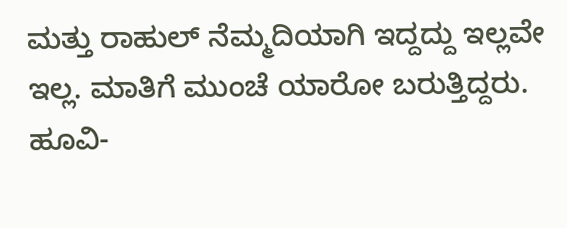ಮತ್ತು ರಾಹುಲ್ ನೆಮ್ಮದಿಯಾಗಿ ಇದ್ದದ್ದು ಇಲ್ಲವೇ ಇಲ್ಲ. ಮಾತಿಗೆ ಮುಂಚೆ ಯಾರೋ ಬರುತ್ತಿದ್ದರು. ಹೂವಿ-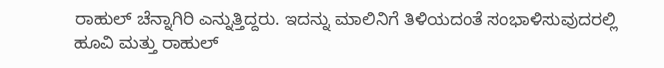ರಾಹುಲ್ ಚೆನ್ನಾಗಿರಿ ಎನ್ನುತ್ತಿದ್ದರು. ಇದನ್ನು ಮಾಲಿನಿಗೆ ತಿಳಿಯದಂತೆ ಸಂಭಾಳಿಸುವುದರಲ್ಲಿ ಹೂವಿ ಮತ್ತು ರಾಹುಲ್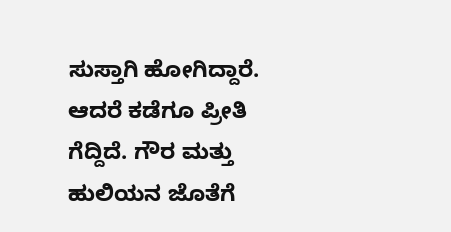ಸುಸ್ತಾಗಿ ಹೋಗಿದ್ದಾರೆ. ಆದರೆ ಕಡೆಗೂ ಪ್ರೀತಿ ಗೆದ್ದಿದೆ. ಗೌರ ಮತ್ತು ಹುಲಿಯನ ಜೊತೆಗೆ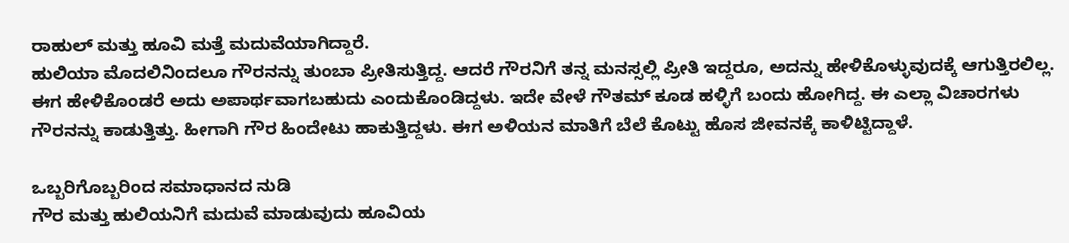ರಾಹುಲ್ ಮತ್ತು ಹೂವಿ ಮತ್ತೆ ಮದುವೆಯಾಗಿದ್ದಾರೆ.
ಹುಲಿಯಾ ಮೊದಲಿನಿಂದಲೂ ಗೌರನನ್ನು ತುಂಬಾ ಪ್ರೀತಿಸುತ್ತಿದ್ದ. ಆದರೆ ಗೌರನಿಗೆ ತನ್ನ ಮನಸ್ಸಲ್ಲಿ ಪ್ರೀತಿ ಇದ್ದರೂ, ಅದನ್ನು ಹೇಳಿಕೊಳ್ಳುವುದಕ್ಕೆ ಆಗುತ್ತಿರಲಿಲ್ಲ. ಈಗ ಹೇಳಿಕೊಂಡರೆ ಅದು ಅಪಾರ್ಥವಾಗಬಹುದು ಎಂದುಕೊಂಡಿದ್ದಳು. ಇದೇ ವೇಳೆ ಗೌತಮ್ ಕೂಡ ಹಳ್ಳಿಗೆ ಬಂದು ಹೋಗಿದ್ದ. ಈ ಎಲ್ಲಾ ವಿಚಾರಗಳು ಗೌರನನ್ನು ಕಾಡುತ್ತಿತ್ತು. ಹೀಗಾಗಿ ಗೌರ ಹಿಂದೇಟು ಹಾಕುತ್ತಿದ್ದಳು. ಈಗ ಅಳಿಯನ ಮಾತಿಗೆ ಬೆಲೆ ಕೊಟ್ಟು ಹೊಸ ಜೀವನಕ್ಕೆ ಕಾಳಿಟ್ಟಿದ್ದಾಳೆ.

ಒಬ್ಬರಿಗೊಬ್ಬರಿಂದ ಸಮಾಧಾನದ ನುಡಿ
ಗೌರ ಮತ್ತು ಹುಲಿಯನಿಗೆ ಮದುವೆ ಮಾಡುವುದು ಹೂವಿಯ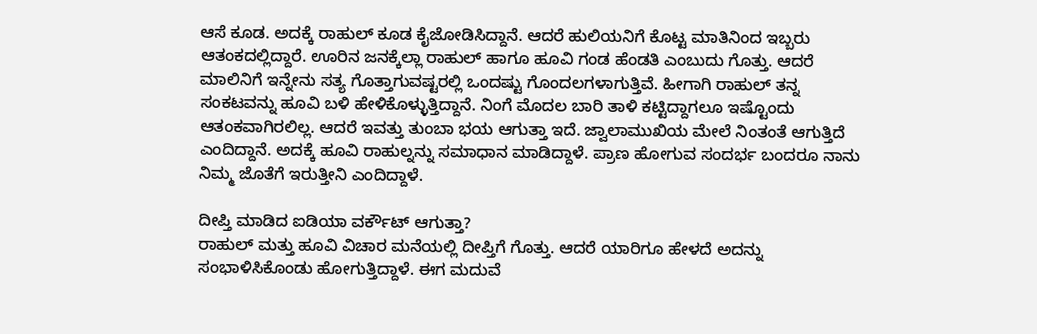ಆಸೆ ಕೂಡ. ಅದಕ್ಕೆ ರಾಹುಲ್ ಕೂಡ ಕೈಜೋಡಿಸಿದ್ದಾನೆ. ಆದರೆ ಹುಲಿಯನಿಗೆ ಕೊಟ್ಟ ಮಾತಿನಿಂದ ಇಬ್ಬರು ಆತಂಕದಲ್ಲಿದ್ದಾರೆ. ಊರಿನ ಜನಕ್ಕೆಲ್ಲಾ ರಾಹುಲ್ ಹಾಗೂ ಹೂವಿ ಗಂಡ ಹೆಂಡತಿ ಎಂಬುದು ಗೊತ್ತು. ಆದರೆ ಮಾಲಿನಿಗೆ ಇನ್ನೇನು ಸತ್ಯ ಗೊತ್ತಾಗುವಷ್ಟರಲ್ಲಿ ಒಂದಷ್ಟು ಗೊಂದಲಗಳಾಗುತ್ತಿವೆ. ಹೀಗಾಗಿ ರಾಹುಲ್ ತನ್ನ ಸಂಕಟವನ್ನು ಹೂವಿ ಬಳಿ ಹೇಳಿಕೊಳ್ಳುತ್ತಿದ್ದಾನೆ. ನಿಂಗೆ ಮೊದಲ ಬಾರಿ ತಾಳಿ ಕಟ್ಟಿದ್ದಾಗಲೂ ಇಷ್ಟೊಂದು ಆತಂಕವಾಗಿರಲಿಲ್ಲ. ಆದರೆ ಇವತ್ತು ತುಂಬಾ ಭಯ ಆಗುತ್ತಾ ಇದೆ. ಜ್ವಾಲಾಮುಖಿಯ ಮೇಲೆ ನಿಂತಂತೆ ಆಗುತ್ತಿದೆ ಎಂದಿದ್ದಾನೆ. ಅದಕ್ಕೆ ಹೂವಿ ರಾಹುಲ್ನನ್ನು ಸಮಾಧಾನ ಮಾಡಿದ್ದಾಳೆ. ಪ್ರಾಣ ಹೋಗುವ ಸಂದರ್ಭ ಬಂದರೂ ನಾನು ನಿಮ್ಮ ಜೊತೆಗೆ ಇರುತ್ತೀನಿ ಎಂದಿದ್ದಾಳೆ.

ದೀಪ್ತಿ ಮಾಡಿದ ಐಡಿಯಾ ವರ್ಕೌಟ್ ಆಗುತ್ತಾ?
ರಾಹುಲ್ ಮತ್ತು ಹೂವಿ ವಿಚಾರ ಮನೆಯಲ್ಲಿ ದೀಪ್ತಿಗೆ ಗೊತ್ತು. ಆದರೆ ಯಾರಿಗೂ ಹೇಳದೆ ಅದನ್ನು ಸಂಭಾಳಿಸಿಕೊಂಡು ಹೋಗುತ್ತಿದ್ದಾಳೆ. ಈಗ ಮದುವೆ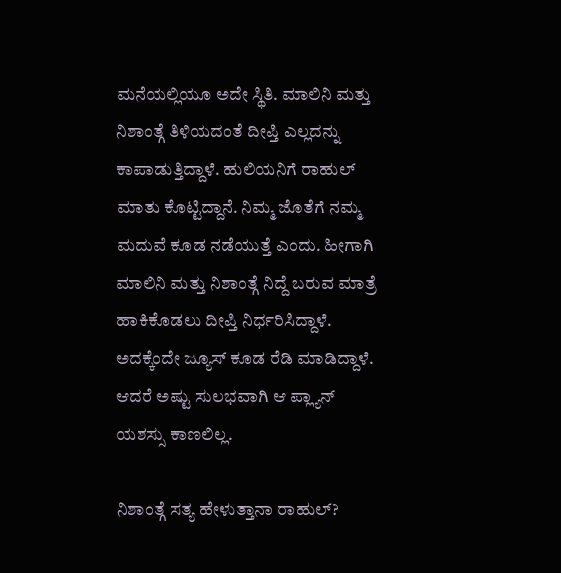ಮನೆಯಲ್ಲಿಯೂ ಅದೇ ಸ್ಥಿತಿ. ಮಾಲಿನಿ ಮತ್ತು ನಿಶಾಂತ್ಗೆ ತಿಳಿಯದಂತೆ ದೀಪ್ತಿ ಎಲ್ಲದನ್ನು ಕಾಪಾಡುತ್ತಿದ್ದಾಳೆ. ಹುಲಿಯನಿಗೆ ರಾಹುಲ್ ಮಾತು ಕೊಟ್ಟಿದ್ದಾನೆ. ನಿಮ್ಮ ಜೊತೆಗೆ ನಮ್ಮ ಮದುವೆ ಕೂಡ ನಡೆಯುತ್ತೆ ಎಂದು. ಹೀಗಾಗಿ ಮಾಲಿನಿ ಮತ್ತು ನಿಶಾಂತ್ಗೆ ನಿದ್ದೆ ಬರುವ ಮಾತ್ರೆ ಹಾಕಿಕೊಡಲು ದೀಪ್ತಿ ನಿರ್ಧರಿಸಿದ್ದಾಳೆ. ಅದಕ್ಕೆಂದೇ ಜ್ಯೂಸ್ ಕೂಡ ರೆಡಿ ಮಾಡಿದ್ದಾಳೆ. ಆದರೆ ಅಷ್ಟು ಸುಲಭವಾಗಿ ಆ ಪ್ಲ್ಯಾನ್ ಯಶಸ್ಸು ಕಾಣಲಿಲ್ಲ.

ನಿಶಾಂತ್ಗೆ ಸತ್ಯ ಹೇಳುತ್ತಾನಾ ರಾಹುಲ್?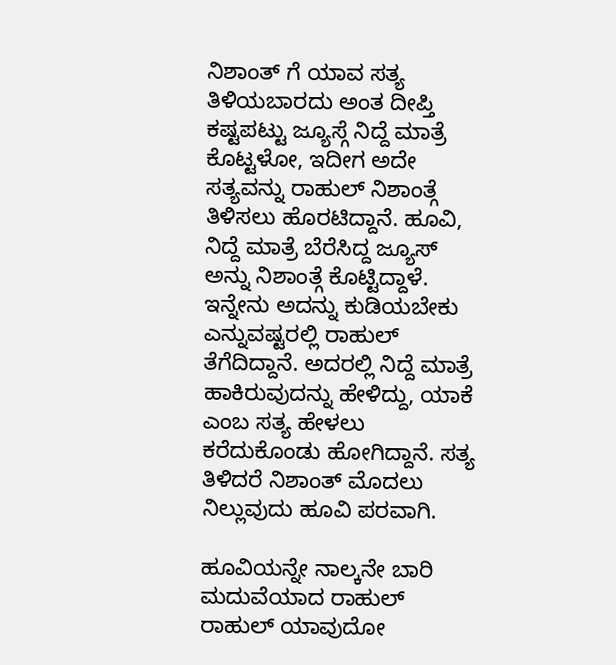ನಿಶಾಂತ್ ಗೆ ಯಾವ ಸತ್ಯ ತಿಳಿಯಬಾರದು ಅಂತ ದೀಪ್ತಿ ಕಷ್ಟಪಟ್ಟು ಜ್ಯೂಸ್ಗೆ ನಿದ್ದೆ ಮಾತ್ರೆ ಕೊಟ್ಟಳೋ, ಇದೀಗ ಅದೇ ಸತ್ಯವನ್ನು ರಾಹುಲ್ ನಿಶಾಂತ್ಗೆ ತಿಳಿಸಲು ಹೊರಟಿದ್ದಾನೆ. ಹೂವಿ, ನಿದ್ದೆ ಮಾತ್ರೆ ಬೆರೆಸಿದ್ದ ಜ್ಯೂಸ್ ಅನ್ನು ನಿಶಾಂತ್ಗೆ ಕೊಟ್ಟಿದ್ದಾಳೆ. ಇನ್ನೇನು ಅದನ್ನು ಕುಡಿಯಬೇಕು ಎನ್ನುವಷ್ಟರಲ್ಲಿ ರಾಹುಲ್ ತೆಗೆದಿದ್ದಾನೆ. ಅದರಲ್ಲಿ ನಿದ್ದೆ ಮಾತ್ರೆ ಹಾಕಿರುವುದನ್ನು ಹೇಳಿದ್ದು, ಯಾಕೆ ಎಂಬ ಸತ್ಯ ಹೇಳಲು ಕರೆದುಕೊಂಡು ಹೋಗಿದ್ದಾನೆ. ಸತ್ಯ ತಿಳಿದರೆ ನಿಶಾಂತ್ ಮೊದಲು ನಿಲ್ಲುವುದು ಹೂವಿ ಪರವಾಗಿ.

ಹೂವಿಯನ್ನೇ ನಾಲ್ಕನೇ ಬಾರಿ ಮದುವೆಯಾದ ರಾಹುಲ್
ರಾಹುಲ್ ಯಾವುದೋ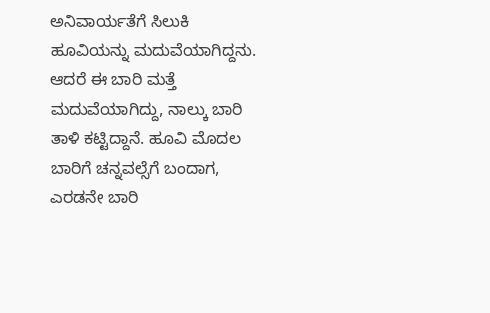ಅನಿವಾರ್ಯತೆಗೆ ಸಿಲುಕಿ ಹೂವಿಯನ್ನು ಮದುವೆಯಾಗಿದ್ದನು. ಆದರೆ ಈ ಬಾರಿ ಮತ್ತೆ ಮದುವೆಯಾಗಿದ್ದು, ನಾಲ್ಕು ಬಾರಿ ತಾಳಿ ಕಟ್ಟಿದ್ದಾನೆ. ಹೂವಿ ಮೊದಲ ಬಾರಿಗೆ ಚನ್ನವಲ್ಸೆಗೆ ಬಂದಾಗ, ಎರಡನೇ ಬಾರಿ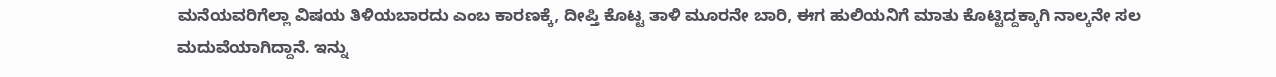ಮನೆಯವರಿಗೆಲ್ಲಾ ವಿಷಯ ತಿಳಿಯಬಾರದು ಎಂಬ ಕಾರಣಕ್ಕೆ, ದೀಪ್ತಿ ಕೊಟ್ಟ ತಾಳಿ ಮೂರನೇ ಬಾರಿ, ಈಗ ಹುಲಿಯನಿಗೆ ಮಾತು ಕೊಟ್ಟಿದ್ದಕ್ಕಾಗಿ ನಾಲ್ಕನೇ ಸಲ ಮದುವೆಯಾಗಿದ್ದಾನೆ. ಇನ್ನು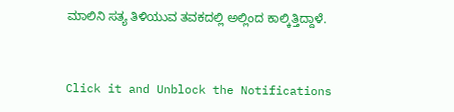ಮಾಲಿನಿ ಸತ್ಯ ತಿಳಿಯುವ ತವಕದಲ್ಲಿ ಅಲ್ಲಿಂದ ಕಾಲ್ಕಿತ್ತಿದ್ದಾಳೆ.


Click it and Unblock the Notifications